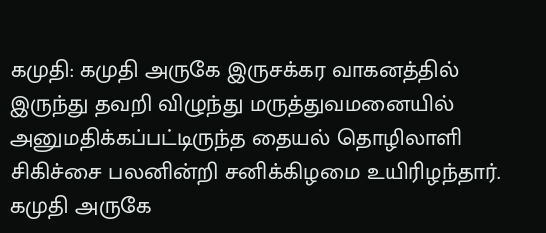கமுதி: கமுதி அருகே இருசக்கர வாகனத்தில் இருந்து தவறி விழுந்து மருத்துவமனையில் அனுமதிக்கப்பட்டிருந்த தையல் தொழிலாளி சிகிச்சை பலனின்றி சனிக்கிழமை உயிரிழந்தார்.
கமுதி அருகே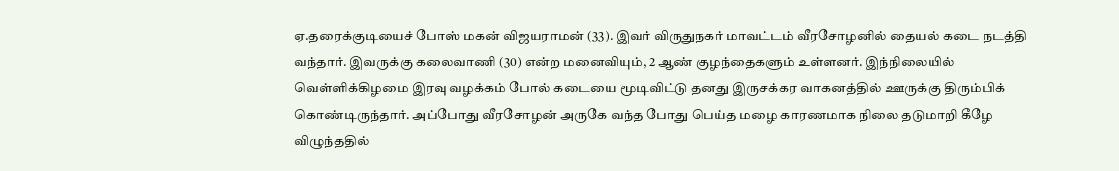ஏ.தரைக்குடியைச் போஸ் மகன் விஜயராமன் (33). இவர் விருதுநகர் மாவட்டம் வீரசோழனில் தையல் கடை நடத்தி வந்தார். இவருக்கு கலைவாணி (30) என்ற மனைவியும், 2 ஆண் குழந்தைகளும் உள்ளனர். இந்நிலையில் வெள்ளிக்கிழமை இரவு வழக்கம் போல் கடையை மூடிவிட்டு தனது இருசக்கர வாகனத்தில் ஊருக்கு திரும்பிக் கொண்டிருந்தார். அப்போது வீரசோழன் அருகே வந்த போது பெய்த மழை காரணமாக நிலை தடுமாறி கீழே விழுந்ததில்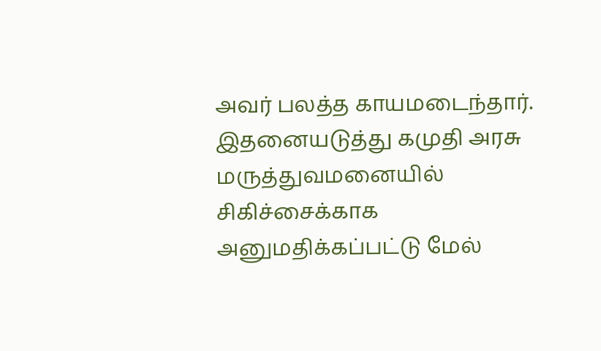அவர் பலத்த காயமடைந்தார்.
இதனையடுத்து கமுதி அரசு மருத்துவமனையில் சிகிச்சைக்காக அனுமதிக்கப்பட்டு மேல்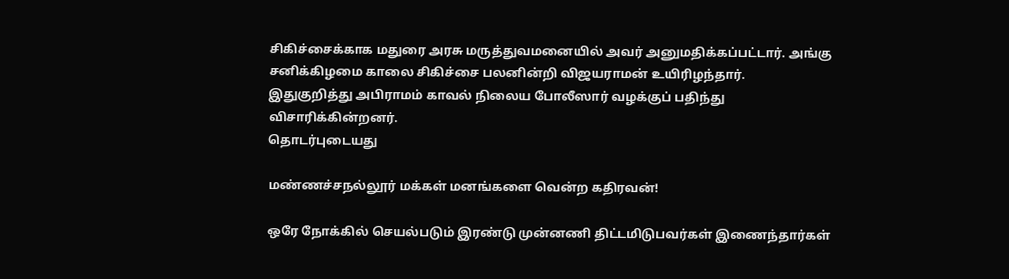சிகிச்சைக்காக மதுரை அரசு மருத்துவமனையில் அவர் அனுமதிக்கப்பட்டார். அங்கு சனிக்கிழமை காலை சிகிச்சை பலனின்றி விஜயராமன் உயிரிழந்தார்.
இதுகுறித்து அபிராமம் காவல் நிலைய போலீஸார் வழக்குப் பதிந்து விசாரிக்கின்றனர்.
தொடர்புடையது

மண்ணச்சநல்லூர் மக்கள் மனங்களை வென்ற கதிரவன்!

ஒரே நோக்கில் செயல்படும் இரண்டு முன்னணி திட்டமிடுபவர்கள் இணைந்தார்கள்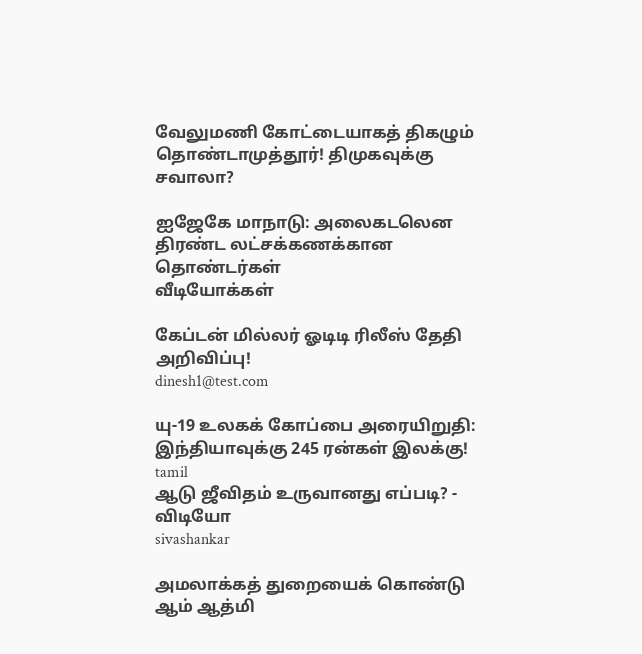வேலுமணி கோட்டையாகத் திகழும் தொண்டாமுத்தூர்! திமுகவுக்கு சவாலா?

ஐஜேகே மாநாடு: அலைகடலென திரண்ட லட்சக்கணக்கான தொண்டர்கள்
வீடியோக்கள்

கேப்டன் மில்லர் ஓடிடி ரிலீஸ் தேதி அறிவிப்பு!
dinesh1@test.com

யு-19 உலகக் கோப்பை அரையிறுதி: இந்தியாவுக்கு 245 ரன்கள் இலக்கு!
tamil
ஆடு ஜீவிதம் உருவானது எப்படி? - விடியோ
sivashankar

அமலாக்கத் துறையைக் கொண்டு ஆம் ஆத்மி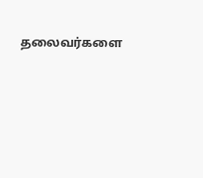தலைவர்களை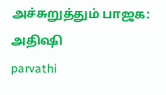அச்சுறுத்தும் பாஜக: அதிஷி
parvathi